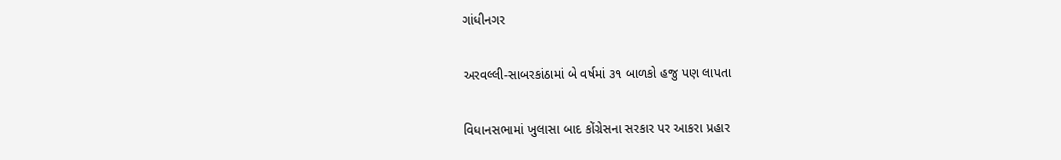ગાંધીનગર

અરવલ્લી-સાબરકાંઠામાં બે વર્ષમાં ૩૧ બાળકો હજુ પણ લાપતા

વિધાનસભામાં ખુલાસા બાદ કોંગ્રેસના સરકાર પર આકરા પ્રહાર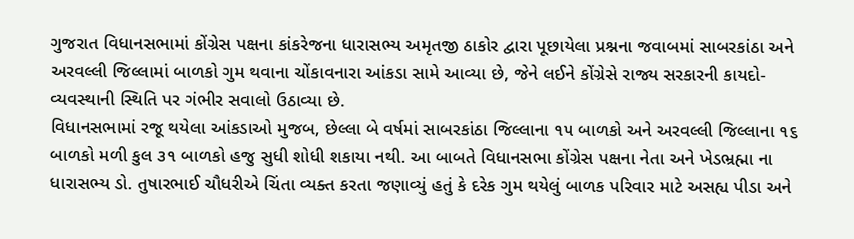ગુજરાત વિધાનસભામાં કોંગ્રેસ પક્ષના કાંકરેજના ધારાસભ્ય અમૃતજી ઠાકોર દ્વારા પૂછાયેલા પ્રશ્નના જવાબમાં સાબરકાંઠા અને અરવલ્લી જિલ્લામાં બાળકો ગુમ થવાના ચોંકાવનારા આંકડા સામે આવ્યા છે, જેને લઈને કોંગ્રેસે રાજ્ય સરકારની કાયદો-વ્યવસ્થાની સ્થિતિ પર ગંભીર સવાલો ઉઠાવ્યા છે.
વિધાનસભામાં રજૂ થયેલા આંકડાઓ મુજબ, છેલ્લા બે વર્ષમાં સાબરકાંઠા જિલ્લાના ૧૫ બાળકો અને અરવલ્લી જિલ્લાના ૧૬ બાળકો મળી કુલ ૩૧ બાળકો હજુ સુધી શોધી શકાયા નથી. આ બાબતે વિધાનસભા કોંગ્રેસ પક્ષના નેતા અને ખેડભ્રહ્મા ના ધારાસભ્ય ડો. તુષારભાઈ ચૌધરીએ ચિંતા વ્યક્ત કરતા જણાવ્યું હતું કે દરેક ગુમ થયેલું બાળક પરિવાર માટે અસહ્ય પીડા અને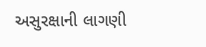અસુરક્ષાની લાગણી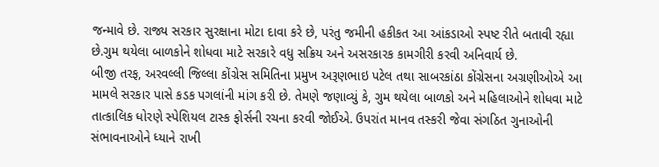જન્માવે છે. રાજ્ય સરકાર સુરક્ષાના મોટા દાવા કરે છે, પરંતુ જમીની હકીકત આ આંકડાઓ સ્પષ્ટ રીતે બતાવી રહ્યા છે.ગુમ થયેલા બાળકોને શોધવા માટે સરકારે વધુ સક્રિય અને અસરકારક કામગીરી કરવી અનિવાર્ય છે.
બીજી તરફ, અરવલ્લી જિલ્લા કોંગ્રેસ સમિતિના પ્રમુખ અરૂણભાઇ પટેલ તથા સાબરકાંઠા કોંગ્રેસના અગ્રણીઓએ આ મામલે સરકાર પાસે કડક પગલાંની માંગ કરી છે. તેમણે જણાવ્યું કે, ગુમ થયેલા બાળકો અને મહિલાઓને શોધવા માટે તાત્કાલિક ધોરણે સ્પેશિયલ ટાસ્ક ફોર્સની રચના કરવી જોઈએ. ઉપરાંત માનવ તસ્કરી જેવા સંગઠિત ગુનાઓની સંભાવનાઓને ધ્યાને રાખી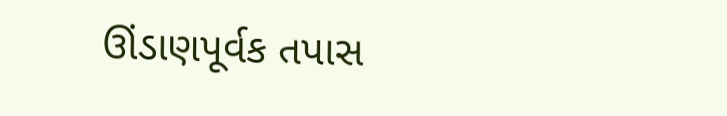ઊંડાણપૂર્વક તપાસ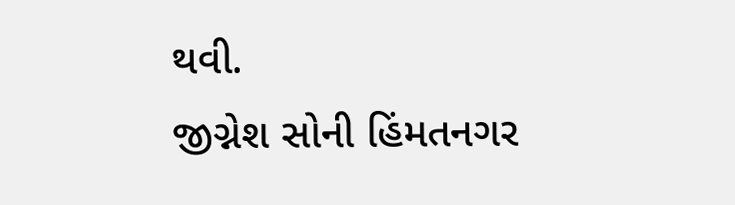થવી.
જીગ્નેશ સોની હિંમતનગર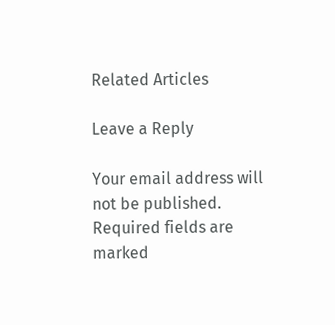Related Articles

Leave a Reply

Your email address will not be published. Required fields are marked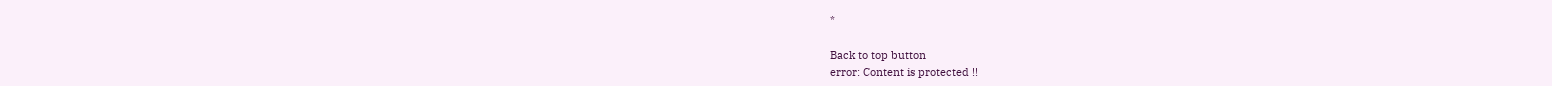*

Back to top button
error: Content is protected !!